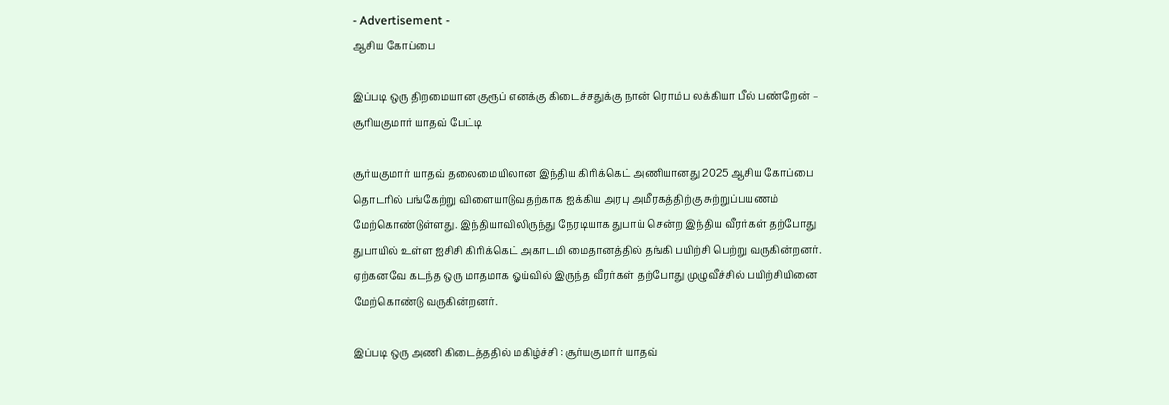- Advertisement -
ஆசிய கோப்பை

இப்படி ஒரு திறமையான குரூப் எனக்கு கிடைச்சதுக்கு நான் ரொம்ப லக்கியா பீல் பண்றேன் – சூரியகுமார் யாதவ் பேட்டி

சூர்யகுமார் யாதவ் தலைமையிலான இந்திய கிரிக்கெட் அணியானது 2025 ஆசிய கோப்பை தொடரில் பங்கேற்று விளையாடுவதற்காக ஐக்கிய அரபு அமீரகத்திற்கு சுற்றுப்பயணம் மேற்கொண்டுள்ளது. இந்தியாவிலிருந்து நேரடியாக துபாய் சென்ற இந்திய வீரர்கள் தற்போது துபாயில் உள்ள ஐசிசி கிரிக்கெட் அகாடமி மைதானத்தில் தங்கி பயிற்சி பெற்று வருகின்றனர். ஏற்கனவே கடந்த ஒரு மாதமாக ஓய்வில் இருந்த வீரர்கள் தற்போது முழுவீச்சில் பயிற்சியினை மேற்கொண்டு வருகின்றனர்.

இப்படி ஒரு அணி கிடைத்ததில் மகிழ்ச்சி : சூர்யகுமார் யாதவ்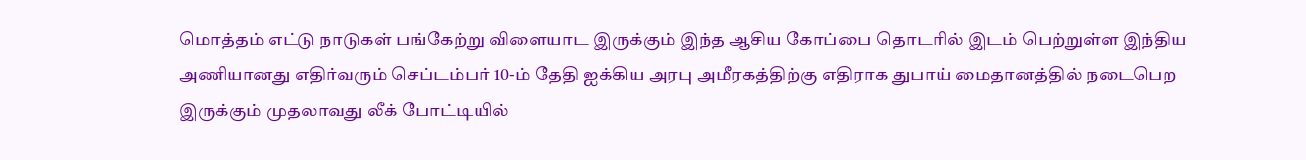மொத்தம் எட்டு நாடுகள் பங்கேற்று விளையாட இருக்கும் இந்த ஆசிய கோப்பை தொடரில் இடம் பெற்றுள்ள இந்திய அணியானது எதிர்வரும் செப்டம்பர் 10-ம் தேதி ஐக்கிய அரபு அமீரகத்திற்கு எதிராக துபாய் மைதானத்தில் நடைபெற இருக்கும் முதலாவது லீக் போட்டியில்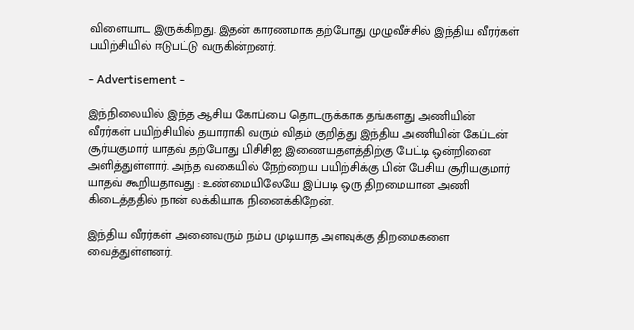விளையாட இருக்கிறது. இதன் காரணமாக தற்போது முழுவீச்சில் இந்திய வீரர்கள் பயிற்சியில் ஈடுபட்டு வருகின்றனர்.

- Advertisement -

இந்நிலையில் இந்த ஆசிய கோப்பை தொடருக்காக தங்களது அணியின் வீரர்கள் பயிற்சியில் தயாராகி வரும் விதம் குறித்து இந்திய அணியின் கேப்டன் சூர்யகுமார் யாதவ் தற்போது பிசிசிஐ இணையதளத்திற்கு பேட்டி ஒன்றினை அளித்துள்ளார். அந்த வகையில் நேற்றைய பயிற்சிக்கு பின் பேசிய சூரியகுமார் யாதவ் கூறியதாவது : உண்மையிலேயே இப்படி ஒரு திறமையான அணி கிடைத்ததில் நான் லக்கியாக நினைக்கிறேன்.

இந்திய வீரர்கள் அனைவரும் நம்ப முடியாத அளவுக்கு திறமைகளை வைத்துள்ளனர்.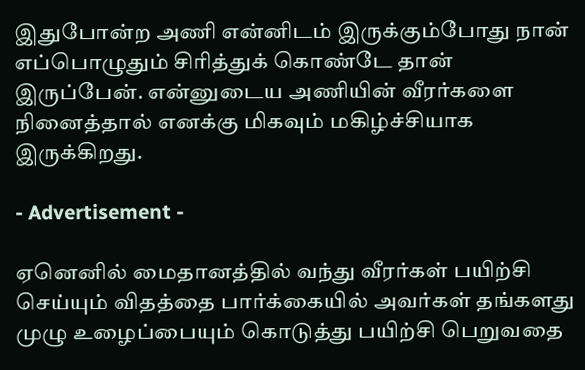இதுபோன்ற அணி என்னிடம் இருக்கும்போது நான் எப்பொழுதும் சிரித்துக் கொண்டே தான் இருப்பேன். என்னுடைய அணியின் வீரர்களை நினைத்தால் எனக்கு மிகவும் மகிழ்ச்சியாக இருக்கிறது.

- Advertisement -

ஏனெனில் மைதானத்தில் வந்து வீரர்கள் பயிற்சி செய்யும் விதத்தை பார்க்கையில் அவர்கள் தங்களது முழு உழைப்பையும் கொடுத்து பயிற்சி பெறுவதை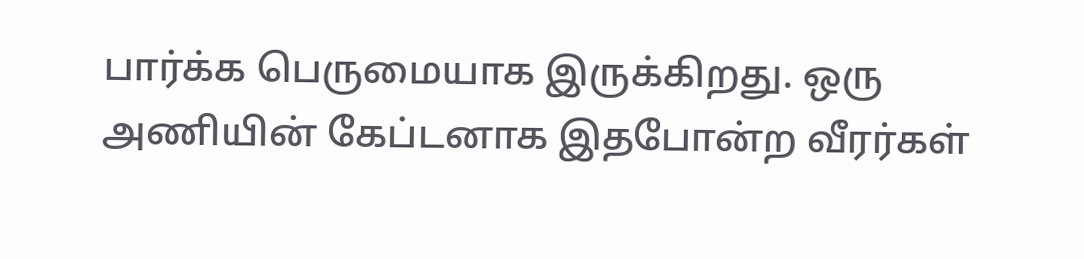பார்க்க பெருமையாக இருக்கிறது. ஒரு அணியின் கேப்டனாக இதபோன்ற வீரர்கள்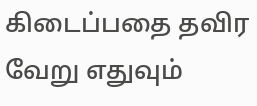கிடைப்பதை தவிர வேறு எதுவும்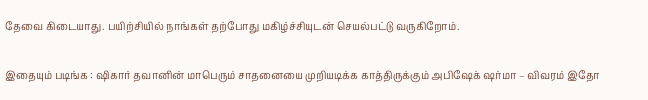தேவை கிடையாது. பயிற்சியில் நாங்கள் தற்போது மகிழ்ச்சியுடன் செயல்பட்டு வருகிறோம்.

இதையும் படிங்க : ஷிகார் தவானின் மாபெரும் சாதனையை முறியடிக்க காத்திருக்கும் அபிஷேக் ஷர்மா – விவரம் இதோ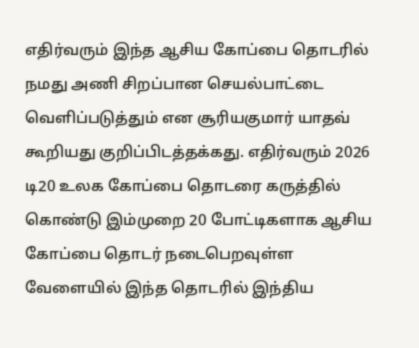எதிர்வரும் இந்த ஆசிய கோப்பை தொடரில் நமது அணி சிறப்பான செயல்பாட்டை வெளிப்படுத்தும் என சூரியகுமார் யாதவ் கூறியது குறிப்பிடத்தக்கது. எதிர்வரும் 2026 டி20 உலக கோப்பை தொடரை கருத்தில் கொண்டு இம்முறை 20 போட்டிகளாக ஆசிய கோப்பை தொடர் நடைபெறவுள்ள வேளையில் இந்த தொடரில் இந்திய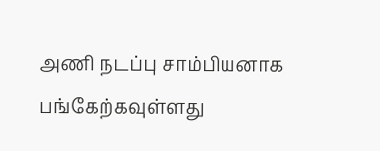அணி நடப்பு சாம்பியனாக பங்கேற்கவுள்ளது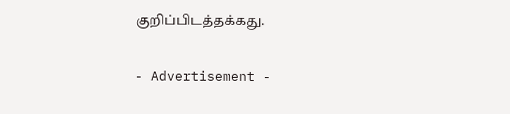குறிப்பிடத்தக்கது.

- Advertisement -